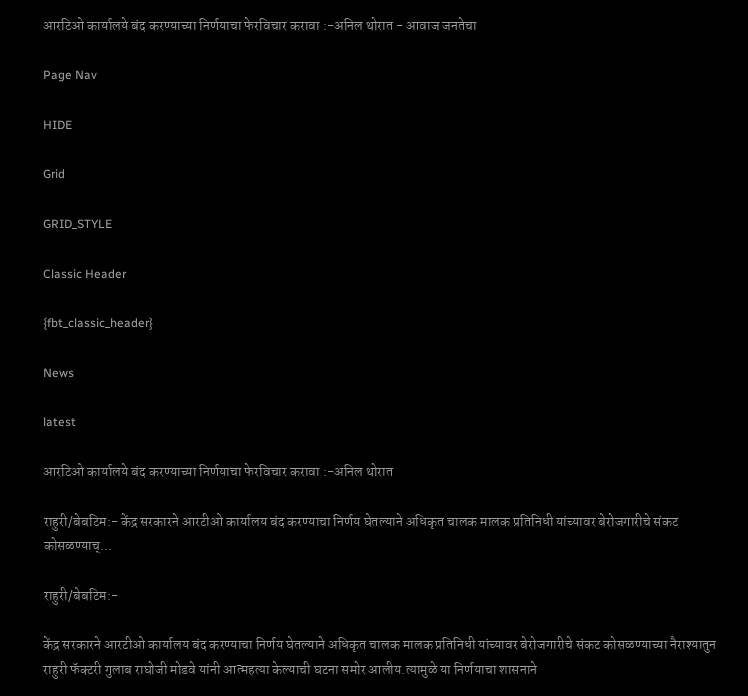आरटिओ कार्यालये बंद करण्याच्या निर्णयाचा फेरविचार करावा :-अनिल थोरात - आवाज जनतेचा

Page Nav

HIDE

Grid

GRID_STYLE

Classic Header

{fbt_classic_header}

News

latest

आरटिओ कार्यालये बंद करण्याच्या निर्णयाचा फेरविचार करावा :-अनिल थोरात

राहुरी/बेबटिम:- केंद्र सरकारने आरटीओ कार्यालय बंद करण्याचा निर्णय घेतल्याने अधिकृत चालक मालक प्रतिनिधी यांच्यावर बेरोजगारीचे संकट कोसळण्याच्...

राहुरी/बेबटिम:-

केंद्र सरकारने आरटीओ कार्यालय बंद करण्याचा निर्णय घेतल्याने अधिकृत चालक मालक प्रतिनिधी यांच्यावर बेरोजगारीचे संकट कोसळण्याच्या नैराश्यातुन राहुरी फॅक्टरी गुलाब राघोजी मोडवे यांनी आत्महत्या केल्याची घटना समोर आलीय.त्यामुळे या निर्णयाचा शासनाने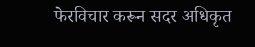फेरविचार करून सदर अधिकृत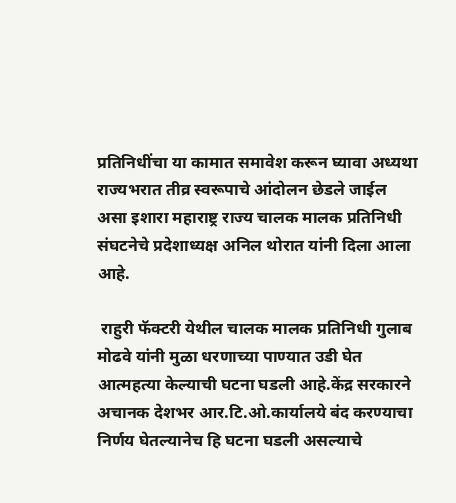प्रतिनिधींचा या कामात समावेश करून घ्यावा अध्यथा राज्यभरात तीव्र स्वरूपाचे आंदोलन छेडले जाईल असा इशारा महाराष्ट्र राज्य चालक मालक प्रतिनिधी संघटनेचे प्रदेशाध्यक्ष अनिल थोरात यांनी दिला आला आहे.

 राहुरी फॅक्टरी येथील चालक मालक प्रतिनिधी गुलाब मोढवे यांनी मुळा धरणाच्या पाण्यात उडी घेत आत्महत्या केल्याची घटना घडली आहे.केंद्र सरकारने अचानक देशभर आर.टि.ओ.कार्यालये बंद करण्याचा निर्णय घेतल्यानेच हि घटना घडली असल्याचे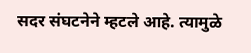सदर संघटनेने म्हटले आहे. त्यामुळे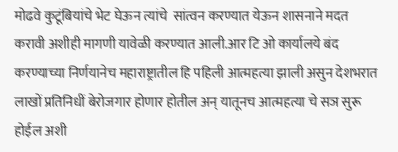मोढवे कुटूंबियांचे भेट घेऊन त्यांचे  सांत्वन करण्यात येऊन शासनाने मदत करावी अशीही मागणी यावेळी करण्यात आली.आर टि ओ कार्यालये बंद करण्याच्या निर्णयानेच महाराष्ट्रातील हि पहिली आत्महत्या झाली असुन देशभरात लाखों प्रतिनिधीं बेरोजगार होणार होतील अन् यातूनच आत्महत्या चे सञ सुरू होईल अशी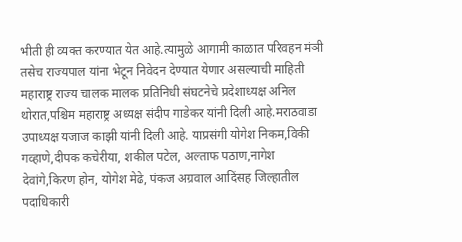भीती ही व्यक्त करण्यात येत आहे.त्यामुळे आगामी काळात परिवहन मंञी तसेच राज्यपाल यांना भेटून निवेदन देण्यात येणार असल्याची माहिती महाराष्ट्र राज्य चालक मालक प्रतिनिधी संघटनेचे प्रदेशाध्यक्ष अनिल थोरात,पश्चिम महाराष्ट्र अध्यक्ष संदीप गाडेकर यांनी दिली आहे.मराठवाडा उपाध्यक्ष यजाज काझी यांनी दिली आहे. याप्रसंगी योगेश निकम,विकी गव्हाणे,दीपक कचेरीया, शकील पटेल, अल्ताफ पठाण,नागेश देवांगे,किरण होन, योगेश मेढे, पंकज अग्रवाल आदिंसह जिल्हातील पदाधिकारी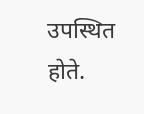उपस्थित होते.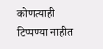कोणत्याही टिप्पण्‍या नाहीत